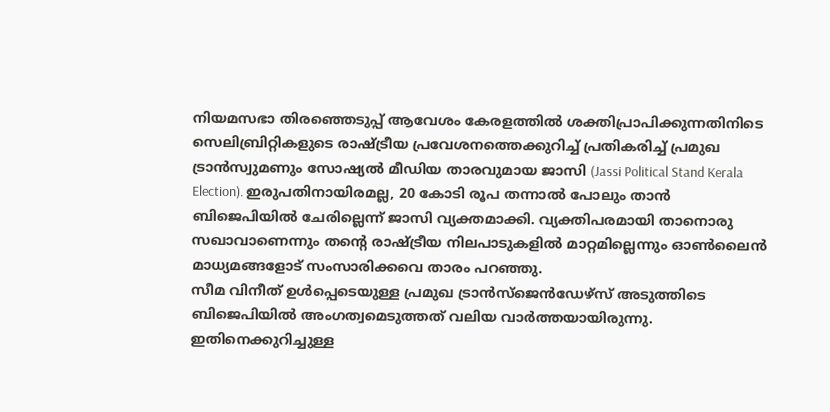നിയമസഭാ തിരഞ്ഞെടുപ്പ് ആവേശം കേരളത്തിൽ ശക്തിപ്രാപിക്കുന്നതിനിടെ സെലിബ്രിറ്റികളുടെ രാഷ്ട്രീയ പ്രവേശനത്തെക്കുറിച്ച് പ്രതികരിച്ച് പ്രമുഖ ട്രാൻസ്വുമണും സോഷ്യൽ മീഡിയ താരവുമായ ജാസി (Jassi Political Stand Kerala Election). ഇരുപതിനായിരമല്ല, 20 കോടി രൂപ തന്നാൽ പോലും താൻ ബിജെപിയിൽ ചേരില്ലെന്ന് ജാസി വ്യക്തമാക്കി. വ്യക്തിപരമായി താനൊരു സഖാവാണെന്നും തന്റെ രാഷ്ട്രീയ നിലപാടുകളിൽ മാറ്റമില്ലെന്നും ഓൺലൈൻ മാധ്യമങ്ങളോട് സംസാരിക്കവെ താരം പറഞ്ഞു.
സീമ വിനീത് ഉൾപ്പെടെയുള്ള പ്രമുഖ ട്രാൻസ്ജെൻഡേഴ്സ് അടുത്തിടെ ബിജെപിയിൽ അംഗത്വമെടുത്തത് വലിയ വാർത്തയായിരുന്നു. ഇതിനെക്കുറിച്ചുള്ള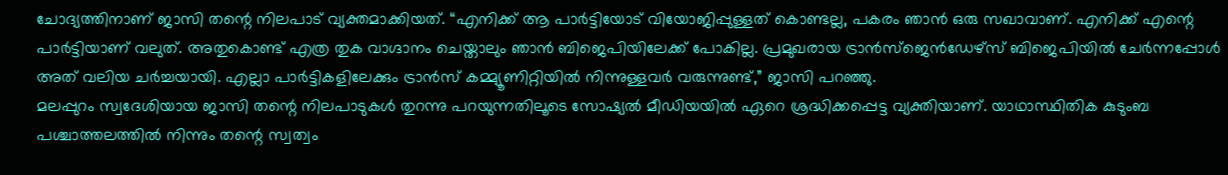ചോദ്യത്തിനാണ് ജാസി തന്റെ നിലപാട് വ്യക്തമാക്കിയത്. “എനിക്ക് ആ പാർട്ടിയോട് വിയോജിപ്പുള്ളത് കൊണ്ടല്ല, പകരം ഞാൻ ഒരു സഖാവാണ്. എനിക്ക് എന്റെ പാർട്ടിയാണ് വലുത്. അതുകൊണ്ട് എത്ര തുക വാഗ്ദാനം ചെയ്താലും ഞാൻ ബിജെപിയിലേക്ക് പോകില്ല. പ്രമുഖരായ ട്രാൻസ്ജെൻഡേഴ്സ് ബിജെപിയിൽ ചേർന്നപ്പോൾ അത് വലിയ ചർച്ചയായി. എല്ലാ പാർട്ടികളിലേക്കും ട്രാൻസ് കമ്മ്യൂണിറ്റിയിൽ നിന്നുള്ളവർ വരുന്നുണ്ട്,” ജാസി പറഞ്ഞു.
മലപ്പുറം സ്വദേശിയായ ജാസി തന്റെ നിലപാടുകൾ തുറന്നു പറയുന്നതിലൂടെ സോഷ്യൽ മീഡിയയിൽ ഏറെ ശ്രദ്ധിക്കപ്പെട്ട വ്യക്തിയാണ്. യാഥാസ്ഥിതിക കുടുംബ പശ്ചാത്തലത്തിൽ നിന്നും തന്റെ സ്വത്വം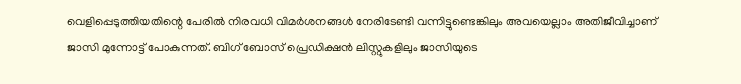വെളിപ്പെടുത്തിയതിന്റെ പേരിൽ നിരവധി വിമർശനങ്ങൾ നേരിടേണ്ടി വന്നിട്ടുണ്ടെങ്കിലും അവയെല്ലാം അതിജീവിച്ചാണ് ജാസി മുന്നോട്ട് പോകുന്നത്. ബിഗ് ബോസ് പ്രെഡിക്ഷൻ ലിസ്റ്റുകളിലും ജാസിയുടെ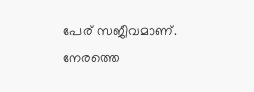പേര് സജീവമാണ്. നേരത്തെ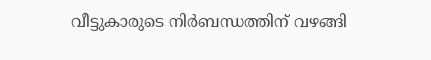വീട്ടുകാരുടെ നിർബന്ധത്തിന് വഴങ്ങി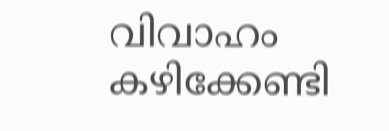വിവാഹം കഴിക്കേണ്ടി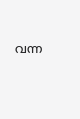വന്ന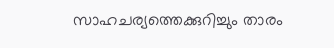സാഹചര്യത്തെക്കുറിച്ചും താരം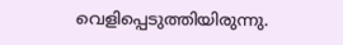വെളിപ്പെടുത്തിയിരുന്നു.